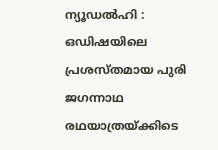ന്യൂഡൽഹി : ഒഡിഷയിലെ പ്രശസ്തമായ പുരി ജഗന്നാഥ രഥയാത്രയ്ക്കിടെ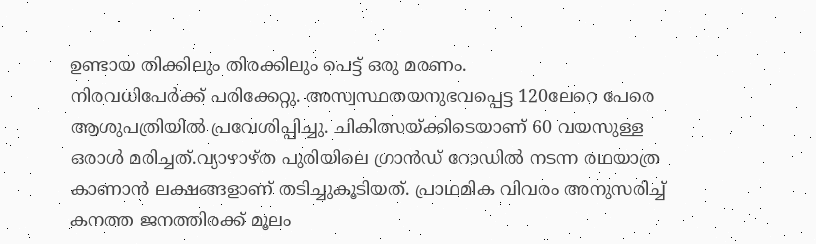ഉണ്ടായ തിക്കിലും തിരക്കിലും പെട്ട് ഒരു മരണം.
നിരവധിപേർക്ക് പരിക്കേറ്റു. അസ്വസ്ഥതയനുഭവപ്പെട്ട 120ലേറെ പേരെ ആശുപത്രിയിൽ പ്രവേശിപ്പിച്ചു. ചികിത്സയ്ക്കിടെയാണ് 60 വയസുള്ള ഒരാൾ മരിച്ചത്.വ്യാഴാഴ്ത പുരിയിലെ ഗ്രാൻഡ് റോഡിൽ നടന്ന രഥയാത്ര കാണാൻ ലക്ഷങ്ങളാണ് തടിച്ചുകൂടിയത്. പ്രാഥമിക വിവരം അനുസരിച്ച് കനത്ത ജനത്തിരക്ക് മൂലം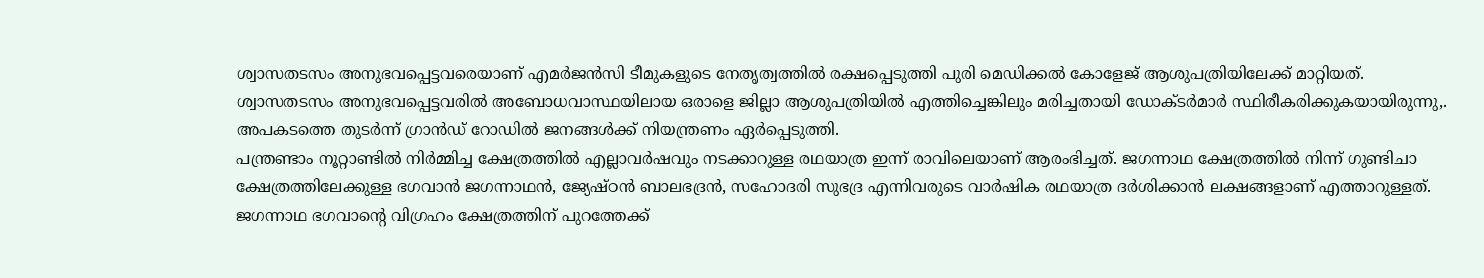ശ്വാസതടസം അനുഭവപ്പെട്ടവരെയാണ് എമർജൻസി ടീമുകളുടെ നേതൃത്വത്തിൽ രക്ഷപ്പെടുത്തി പുരി മെഡിക്കൽ കോളേജ് ആശുപത്രിയിലേക്ക് മാറ്റിയത്.
ശ്വാസതടസം അനുഭവപ്പെട്ടവരിൽ അബോധവാസ്ഥയിലായ ഒരാളെ ജില്ലാ ആശുപത്രിയിൽ എത്തിച്ചെങ്കിലും മരിച്ചതായി ഡോക്ടർമാർ സ്ഥിരീകരിക്കുകയായിരുന്നു,. അപകടത്തെ തുടർന്ന് ഗ്രാൻഡ് റോഡിൽ ജനങ്ങൾക്ക് നിയന്ത്രണം ഏർപ്പെടുത്തി.
പന്ത്രണ്ടാം നൂറ്റാണ്ടിൽ നിർമ്മിച്ച ക്ഷേത്രത്തിൽ എല്ലാവർഷവും നടക്കാറുള്ള രഥയാത്ര ഇന്ന് രാവിലെയാണ് ആരംഭിച്ചത്. ജഗന്നാഥ ക്ഷേത്രത്തിൽ നിന്ന് ഗുണ്ടിചാ ക്ഷേത്രത്തിലേക്കുള്ള ഭഗവാൻ ജഗന്നാഥൻ, ജ്യേഷ്ഠൻ ബാലഭദ്രൻ, സഹോദരി സുഭദ്ര എന്നിവരുടെ വാർഷിക രഥയാത്ര ദർശിക്കാൻ ലക്ഷങ്ങളാണ് എത്താറുള്ളത്.
ജഗന്നാഥ ഭഗവാന്റെ വിഗ്രഹം ക്ഷേത്രത്തിന് പുറത്തേക്ക്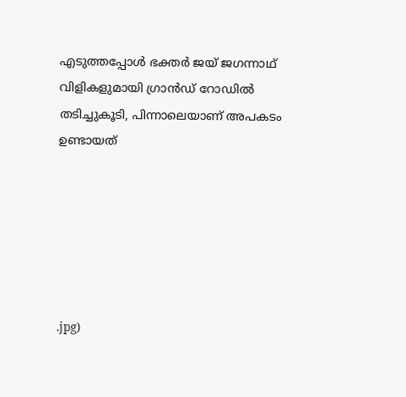എടുത്തപ്പോൾ ഭക്തർ ജയ് ജഗന്നാഥ് വിളികളുമായി ഗ്രാൻഡ് റോഡിൽ തടിച്ചുകൂടി, പിന്നാലെയാണ് അപകടം ഉണ്ടായത്






.jpg)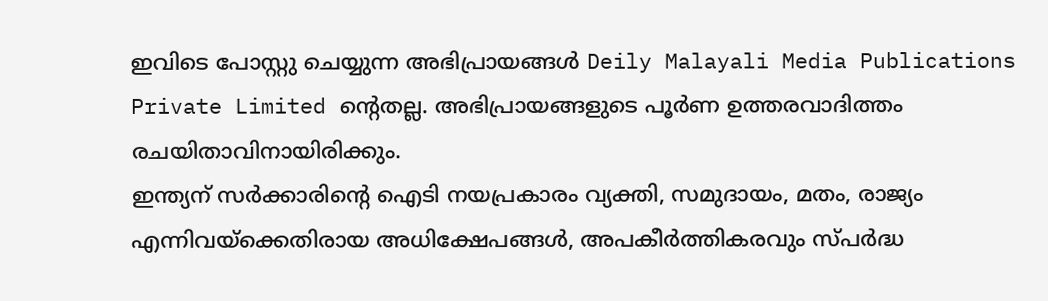ഇവിടെ പോസ്റ്റു ചെയ്യുന്ന അഭിപ്രായങ്ങൾ Deily Malayali Media Publications Private Limited ന്റെതല്ല. അഭിപ്രായങ്ങളുടെ പൂർണ ഉത്തരവാദിത്തം രചയിതാവിനായിരിക്കും.
ഇന്ത്യന് സർക്കാരിന്റെ ഐടി നയപ്രകാരം വ്യക്തി, സമുദായം, മതം, രാജ്യം എന്നിവയ്ക്കെതിരായ അധിക്ഷേപങ്ങൾ, അപകീർത്തികരവും സ്പർദ്ധ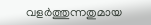വളർത്തുന്നതുമായ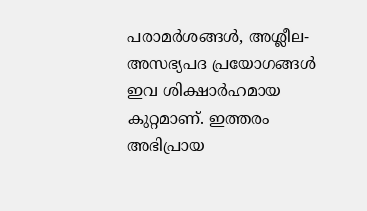പരാമർശങ്ങൾ, അശ്ലീല-അസഭ്യപദ പ്രയോഗങ്ങൾ ഇവ ശിക്ഷാർഹമായ കുറ്റമാണ്. ഇത്തരം അഭിപ്രായ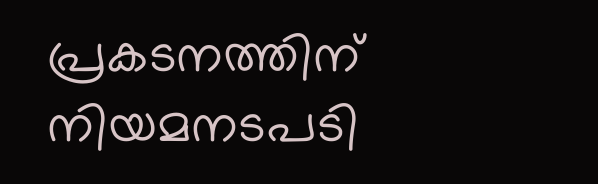പ്രകടനത്തിന് നിയമനടപടി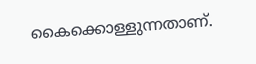കൈക്കൊള്ളുന്നതാണ്.